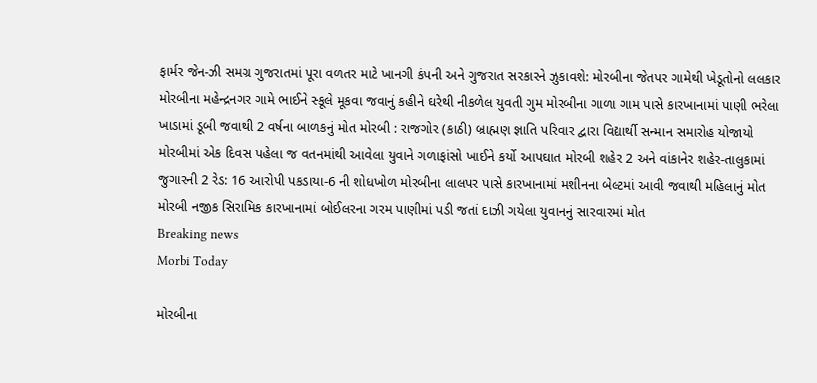ફાર્મર જેન-ઝી સમગ્ર ગુજરાતમાં પૂરા વળતર માટે ખાનગી કંપની અને ગુજરાત સરકારને ઝુકાવશે: મોરબીના જેતપર ગામેથી ખેડૂતોનો લલકાર મોરબીના મહેન્દ્રનગર ગામે ભાઈને સ્કૂલે મૂકવા જવાનું કહીને ઘરેથી નીકળેલ યુવતી ગુમ મોરબીના ગાળા ગામ પાસે કારખાનામાં પાણી ભરેલા ખાડામાં ડૂબી જવાથી 2 વર્ષના બાળકનું મોત મોરબી : રાજગોર (કાઠી) બ્રાહ્મણ જ્ઞાતિ પરિવાર દ્વારા વિદ્યાર્થી સન્માન સમારોહ યોજાયો  મોરબીમાં એક દિવસ પહેલા જ વતનમાંથી આવેલા યુવાને ગળાફાંસો ખાઈને કર્યો આપઘાત મોરબી શહેર 2 અને વાંકાનેર શહેર-તાલુકામાં જુગારની 2 રેડ: 16 આરોપી પકડાયા-6 ની શોધખોળ મોરબીના લાલપર પાસે કારખાનામાં મશીનના બેલ્ટમાં આવી જવાથી મહિલાનું મોત મોરબી નજીક સિરામિક કારખાનામાં બોઈલરના ગરમ પાણીમાં પડી જતાં દાઝી ગયેલા યુવાનનું સારવારમાં મોત
Breaking news
Morbi Today

મોરબીના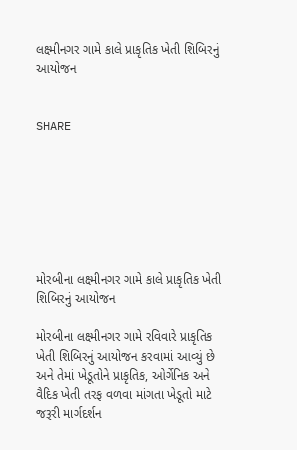લક્ષ્મીનગર ગામે કાલે પ્રાકૃતિક ખેતી શિબિરનું આયોજન


SHARE







મોરબીના લક્ષ્મીનગર ગામે કાલે પ્રાકૃતિક ખેતી શિબિરનું આયોજન

મોરબીના લક્ષ્મીનગર ગામે રવિવારે પ્રાકૃતિક ખેતી શિબિરનું આયોજન કરવામાં આવ્યું છે અને તેમાં ખેડૂતોને પ્રાકૃતિક, ઓર્ગેનિક અને વૈદિક ખેતી તરફ વળવા માંગતા ખેડૂતો માટે જરૂરી માર્ગદર્શન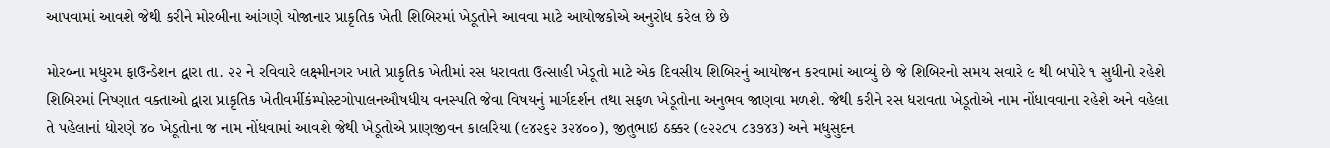આપવામાં આવશે જેથી કરીને મોરબીના આંગણે યોજાનાર પ્રાકૃતિક ખેતી શિબિરમાં ખેડૂતોને આવવા માટે આયોજકોએ અનુરોધ કરેલ છે છે

મોરબ્ના મધુરમ ફાઉન્ડેશન દ્વારા તા. ૨૨ ને રવિવારે લક્ષ્મીનગર ખાતે પ્રાકૃતિક ખેતીમાં રસ ધરાવતા ઉત્સાહી ખેડૂતો માટે એક દિવસીય શિબિરનું આયોજન કરવામાં આવ્યું છે જે શિબિરનો સમય સવારે ૯ થી બપોરે ૧ સુધીનો રહેશે શિબિરમાં નિષ્ણાત વક્તાઓ દ્વારા પ્રાકૃતિક ખેતીવર્મીકંમ્પોસ્ટગોપાલનઔષધીય વનસ્પતિ જેવા વિષયનું માર્ગદર્શન તથા સફળ ખેડૂતોના અનુભવ જાણવા મળશે. જેથી કરીને રસ ધરાવતા ખેડૂતોએ નામ નોંધાવવાના રહેશે અને વહેલા તે પહેલાનાં ધોરણે ૪૦ ખેડૂતોના જ નામ નોંધવામાં આવશે જેથી ખેડૂતોએ પ્રાણજીવન કાલરિયા (૯૪૨૬૨ ૩૨૪૦૦), જીતુભાઇ ઠક્કર (૯૨૨૮૫ ૮૩૭૪૩) અને મધુસુદન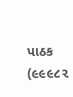પાઠક (૯૯૯૮૨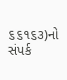૬૬૧૬૩)નો સંપર્ક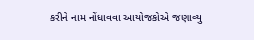કરીને નામ નોંધાવવા આયોજકોએ જણાવ્યુ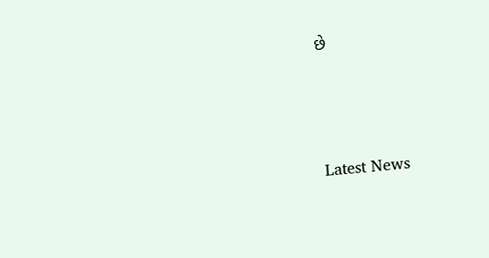છે






Latest News